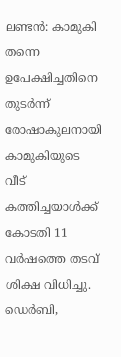ലണ്ടന്‍: കാമുകി തന്നെ ഉപേക്ഷിച്ചതിനെ തുടര്‍ന്ന് രോഷാകുലനായി കാമുകിയുടെ വീട് കത്തിച്ചയാള്‍ക്ക് കോടതി 11 വര്‍ഷത്തെ തടവ് ശിക്ഷ വിധിച്ചു. ഡെര്‍ബി,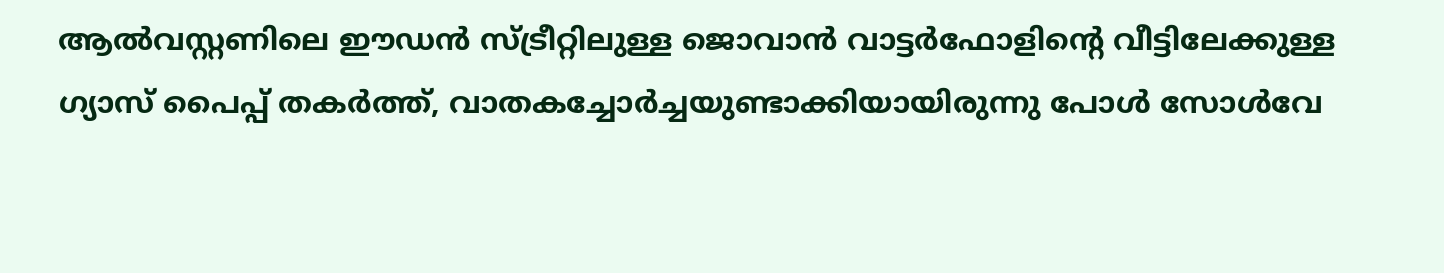ആല്‍വസ്റ്റണിലെ ഈഡന്‍ സ്ട്രീറ്റിലുള്ള ജൊവാന്‍ വാട്ടര്‍ഫോളിന്റെ വീട്ടിലേക്കുള്ള ഗ്യാസ് പൈപ്പ് തകര്‍ത്ത്, വാതകച്ചോര്‍ച്ചയുണ്ടാക്കിയായിരുന്നു പോള്‍ സോള്‍വേ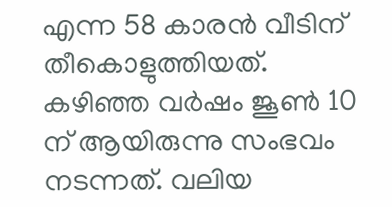എന്ന 58 കാരന്‍ വീടിന് തീകൊളുത്തിയത്. കഴിഞ്ഞ വര്‍ഷം ജൂണ്‍ 10 ന് ആയിരുന്നു സംഭവം നടന്നത്. വലിയ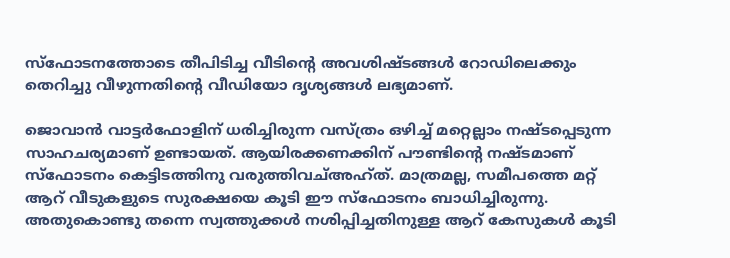സ്‌ഫോടനത്തോടെ തീപിടിച്ച വീടിന്റെ അവശിഷ്ടങ്ങള്‍ റോഡിലെക്കും തെറിച്ചു വീഴുന്നതിന്റെ വീഡിയോ ദൃശ്യങ്ങള്‍ ലഭ്യമാണ്.

ജൊവാന്‍ വാട്ടര്‍ഫോളിന് ധരിച്ചിരുന്ന വസ്ത്രം ഒഴിച്ച് മറ്റെല്ലാം നഷ്ടപ്പെടുന്ന സാഹചര്യമാണ് ഉണ്ടായത്. ആയിരക്കണക്കിന് പൗണ്ടിന്റെ നഷ്ടമാണ് സ്‌ഫോടനം കെട്ടിടത്തിനു വരുത്തിവച്അഹ്ത്. മാത്രമല്ല, സമീപത്തെ മറ്റ് ആറ് വീടുകളുടെ സുരക്ഷയെ കൂടി ഈ സ്‌ഫോടനം ബാധിച്ചിരുന്നു. അതുകൊണ്ടു തന്നെ സ്വത്തുക്കള്‍ നശിപ്പിച്ചതിനുള്ള ആറ് കേസുകള്‍ കൂടി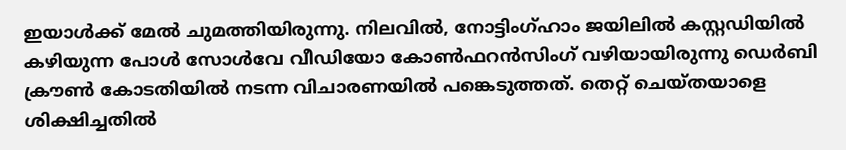ഇയാള്‍ക്ക് മേല്‍ ചുമത്തിയിരുന്നു. നിലവില്‍, നോട്ടിംഗ്ഹാം ജയിലില്‍ കസ്റ്റഡിയില്‍ കഴിയുന്ന പോള്‍ സോള്‍വേ വീഡിയോ കോണ്‍ഫറന്‍സിംഗ് വഴിയായിരുന്നു ഡെര്‍ബി ക്രൗണ്‍ കോടതിയില്‍ നടന്ന വിചാരണയില്‍ പങ്കെടുത്തത്. തെറ്റ് ചെയ്തയാളെ ശിക്ഷിച്ചതില്‍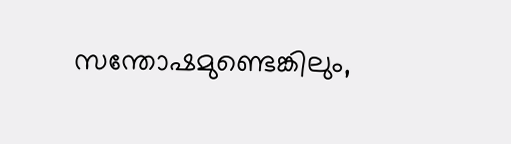സന്തോഷമുണ്ടെങ്കിലും,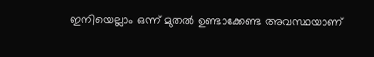ഇനിയെല്ലാം ഒന്ന് മുതല്‍ ഉണ്ടാക്കേണ്ട അവസ്ഥയാണ്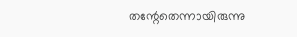തന്റേതെന്നായിരുന്നു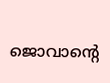ജൊവാന്റെ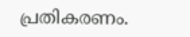പ്രതികരണം.